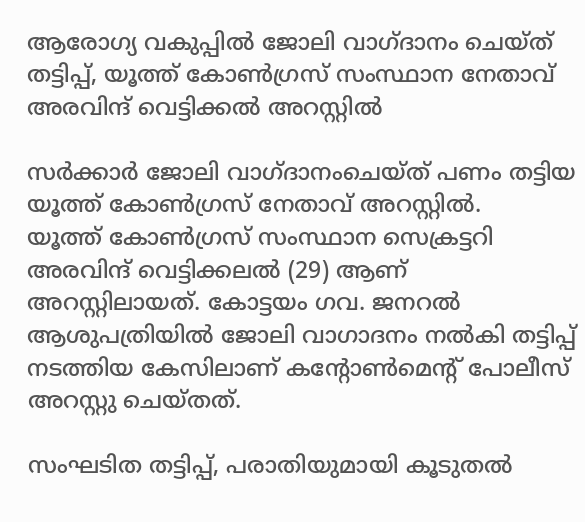ആരോഗ്യ വകുപ്പിൽ ജോലി വാഗ്ദാനം ചെയ്ത് തട്ടിപ്പ്, യൂത്ത് കോൺഗ്രസ് സംസ്ഥാന നേതാവ് അരവിന്ദ് വെട്ടിക്കൽ അറസ്റ്റിൽ

സർക്കാർ ജോലി വാഗ്ദാനംചെയ്ത് പണം തട്ടിയ യൂത്ത് കോണ്‍ഗ്രസ് നേതാവ് അറസ്റ്റില്‍.
യൂത്ത് കോണ്‍ഗ്രസ് സംസ്ഥാന സെക്രട്ടറി അരവിന്ദ് വെട്ടിക്കലൽ (29) ആണ് അറസ്റ്റിലായത്. കോട്ടയം ഗവ. ജനറല്‍ ആശുപത്രിയില്‍ ജോലി വാഗാദനം നൽകി തട്ടിപ്പ് നടത്തിയ കേസിലാണ് കന്റോണ്‍മെൻ്റ് പോലീസ് അറസ്റ്റു ചെയ്തത്.

സംഘടിത തട്ടിപ്പ്, പരാതിയുമായി കൂടുതൽ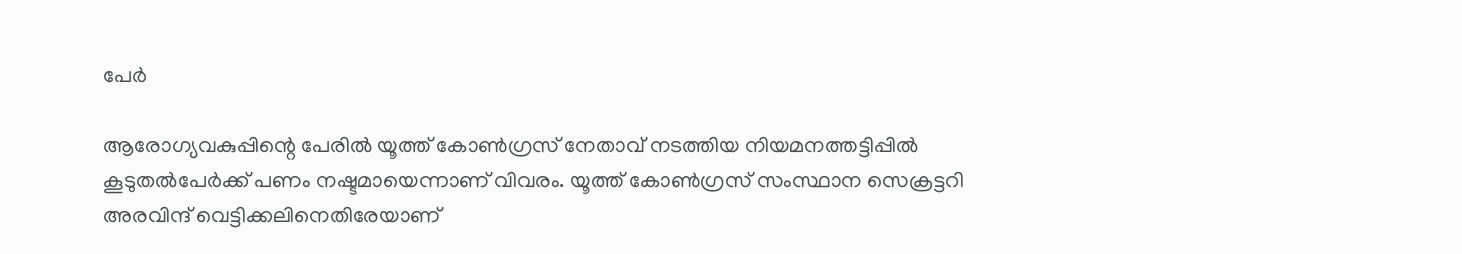പേർ

ആരോഗ്യവകുപ്പിന്റെ പേരില്‍ യൂത്ത് കോണ്‍ഗ്രസ് നേതാവ് നടത്തിയ നിയമനത്തട്ടിപ്പില്‍ കൂടുതല്‍പേര്‍ക്ക് പണം നഷ്ടമായെന്നാണ് വിവരം. യൂത്ത് കോണ്‍ഗ്രസ് സംസ്ഥാന സെക്രട്ടറി അരവിന്ദ് വെട്ടിക്കലിനെതിരേയാണ്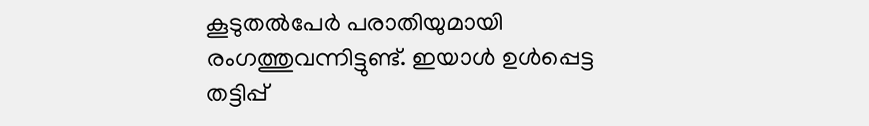കൂടുതല്‍പേര്‍ പരാതിയുമായി രംഗത്തുവന്നിട്ടുണ്ട്. ഇയാള്‍ ഉള്‍പ്പെട്ട തട്ടിപ്പ്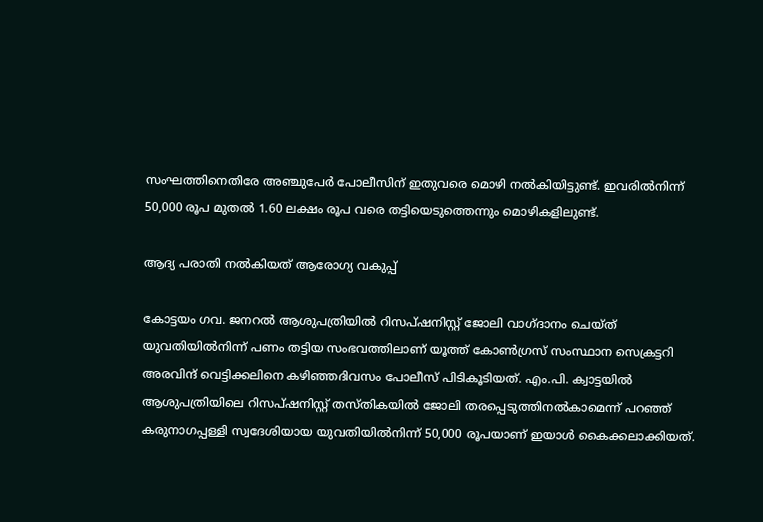സംഘത്തിനെതിരേ അഞ്ചുപേര്‍ പോലീസിന് ഇതുവരെ മൊഴി നല്‍കിയിട്ടുണ്ട്. ഇവരില്‍നിന്ന് 50,000 രൂപ മുതല്‍ 1.60 ലക്ഷം രൂപ വരെ തട്ടിയെടുത്തെന്നും മൊഴികളിലുണ്ട്.

ആദ്യ പരാതി നൽകിയത് ആരോഗ്യ വകുപ്പ്

കോട്ടയം ഗവ. ജനറല്‍ ആശുപത്രിയില്‍ റിസപ്ഷനിസ്റ്റ് ജോലി വാഗ്ദാനം ചെയ്ത് യുവതിയില്‍നിന്ന് പണം തട്ടിയ സംഭവത്തിലാണ് യൂത്ത് കോണ്‍ഗ്രസ് സംസ്ഥാന സെക്രട്ടറി അരവിന്ദ് വെട്ടിക്കലിനെ കഴിഞ്ഞദിവസം പോലീസ് പിടികൂടിയത്. എം.പി. ക്വാട്ടയില്‍ ആശുപത്രിയിലെ റിസപ്ഷനിസ്റ്റ് തസ്തികയില്‍ ജോലി തരപ്പെടുത്തിനല്‍കാമെന്ന് പറഞ്ഞ് കരുനാഗപ്പള്ളി സ്വദേശിയായ യുവതിയില്‍നിന്ന് 50,000 രൂപയാണ് ഇയാള്‍ കൈക്കലാക്കിയത്.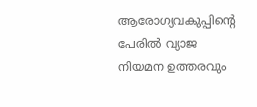ആരോഗ്യവകുപ്പിന്റെ പേരില്‍ വ്യാജ നിയമന ഉത്തരവും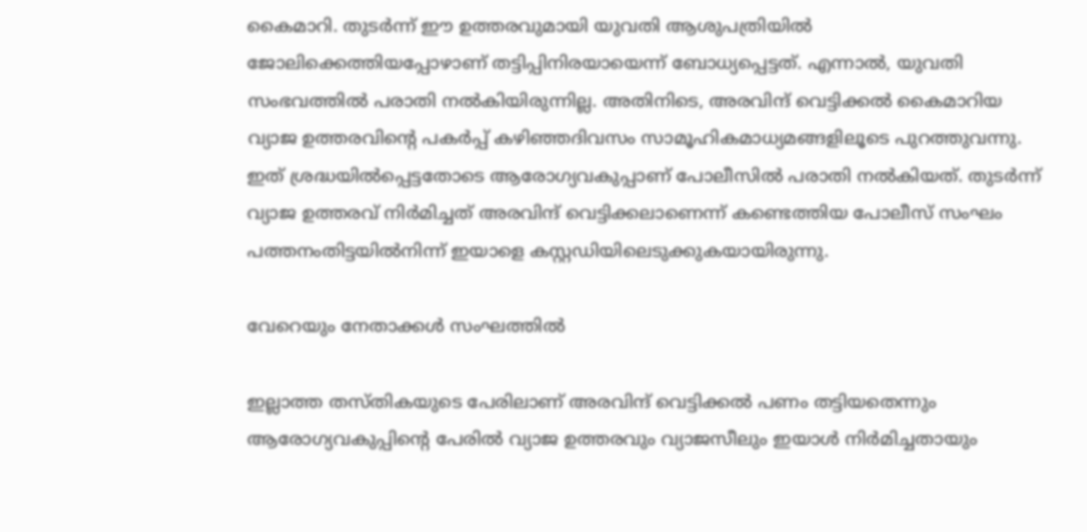കൈമാറി. തുടര്‍ന്ന് ഈ ഉത്തരവുമായി യുവതി ആശുപത്രിയില്‍ ജോലിക്കെത്തിയപ്പോഴാണ് തട്ടിപ്പിനിരയായെന്ന് ബോധ്യപ്പെട്ടത്. എന്നാല്‍, യുവതി സംഭവത്തില്‍ പരാതി നല്‍കിയിരുന്നില്ല. അതിനിടെ, അരവിന്ദ് വെട്ടിക്കല്‍ കൈമാറിയ വ്യാജ ഉത്തരവിന്റെ പകര്‍പ്പ് കഴിഞ്ഞദിവസം സാമൂഹികമാധ്യമങ്ങളിലൂടെ പുറത്തുവന്നു. ഇത് ശ്രദ്ധയില്‍പ്പെട്ടതോടെ ആരോഗ്യവകുപ്പാണ് പോലീസില്‍ പരാതി നല്‍കിയത്. തുടര്‍ന്ന് വ്യാജ ഉത്തരവ് നിര്‍മിച്ചത് അരവിന്ദ് വെട്ടിക്കലാണെന്ന് കണ്ടെത്തിയ പോലീസ് സംഘം പത്തനംതിട്ടയില്‍നിന്ന് ഇയാളെ കസ്റ്റഡിയിലെടുക്കുകയായിരുന്നു.

വേറെയും നേതാക്കൾ സംഘത്തിൽ

ഇല്ലാത്ത തസ്തികയുടെ പേരിലാണ് അരവിന്ദ് വെട്ടിക്കല്‍ പണം തട്ടിയതെന്നും ആരോഗ്യവകുപ്പിന്റെ പേരില്‍ വ്യാജ ഉത്തരവും വ്യാജസീലും ഇയാള്‍ നിര്‍മിച്ചതായും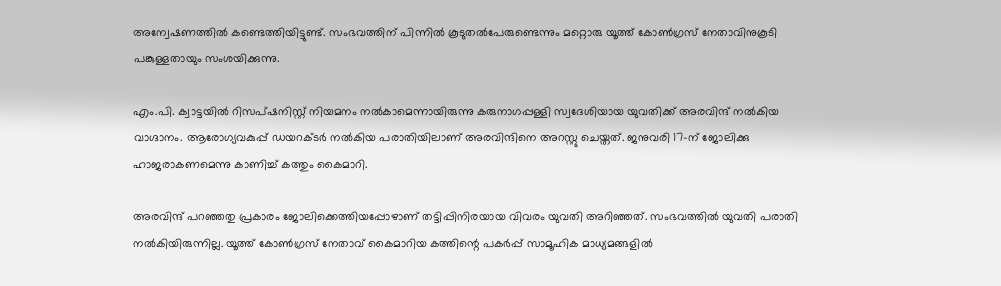അന്വേഷണത്തില്‍ കണ്ടെത്തിയിട്ടുണ്ട്. സംഭവത്തിന് പിന്നില്‍ കൂടുതല്‍പേരുണ്ടെന്നും മറ്റൊരു യൂത്ത് കോണ്‍ഗ്രസ് നേതാവിനുകൂടി പങ്കുള്ളതായും സംശയിക്കുന്നു.

എം.പി. ക്വാട്ടയില്‍ റിസപ്ഷനിസ്റ്റ് നിയമനം നല്‍കാമെന്നായിരുന്നു കരുനാഗപ്പള്ളി സ്വദേശിയായ യുവതിക്ക് അരവിന്ദ് നല്‍കിയ വാഗ്ദാനം. ആരോഗ്യവകുപ്പ് ഡയറക്ടര്‍ നല്‍കിയ പരാതിയിലാണ് അരവിന്ദിനെ അറസ്റ്റു ചെയ്തത്. ജനുവരി 17-ന് ജോലിക്കു ഹാജരാകണമെന്നു കാണിച്ച് കത്തും കൈമാറി.

അരവിന്ദ് പറഞ്ഞതു പ്രകാരം ജോലിക്കെത്തിയപ്പോഴാണ് തട്ടിപ്പിനിരയായ വിവരം യുവതി അറിഞ്ഞത്. സംഭവത്തില്‍ യുവതി പരാതി നല്‍കിയിരുന്നില്ല. യൂത്ത് കോണ്‍ഗ്രസ് നേതാവ് കൈമാറിയ കത്തിന്റെ പകര്‍പ്പ് സാമൂഹിക മാധ്യമങ്ങളില്‍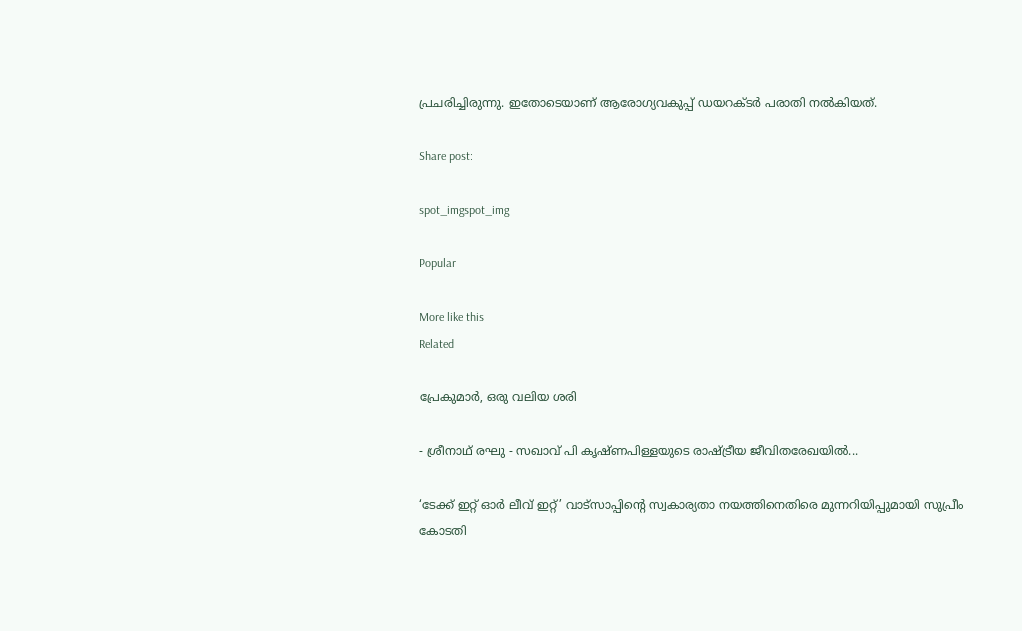പ്രചരിച്ചിരുന്നു. ഇതോടെയാണ് ആരോഗ്യവകുപ്പ് ഡയറക്ടര്‍ പരാതി നല്‍കിയത്.

Share post:

spot_imgspot_img

Popular

More like this
Related

പ്രേകുമാർ, ഒരു വലിയ ശരി

- ശ്രീനാഥ് രഘു - സഖാവ് പി കൃഷ്ണപിള്ളയുടെ രാഷ്ട്രീയ ജീവിതരേഖയിൽ...

‘ടേക്ക് ഇറ്റ് ഓർ ലീവ് ഇറ്റ്’ വാട്സാപ്പിന്റെ സ്വകാര്യതാ നയത്തിനെതിരെ മുന്നറിയിപ്പുമായി സുപ്രീം കോടതി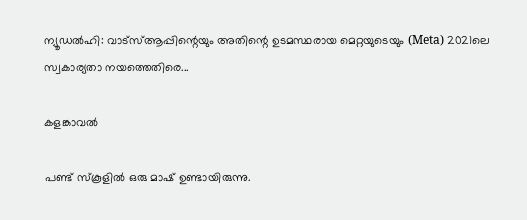ന്യൂഡൽഹി: വാട്‌സ്ആപ്പിന്റെയും അതിന്റെ ഉടമസ്ഥരായ മെറ്റയുടെയും (Meta) 2021ലെ സ്വകാര്യതാ നയത്തെതിരെ...

കളങ്കാവൽ

പണ്ട് സ്കൂളിൽ ഒരു മാഷ് ഉണ്ടായിരുന്നു.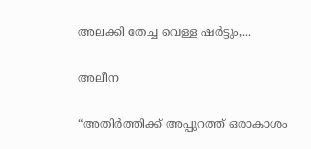അലക്കി തേച്ച വെള്ള ഷർട്ടും,...

അലീന

“അതിര്‍ത്തിക്ക് അപ്പുറത്ത് ഒരാകാശം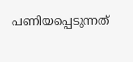പണിയപ്പെടുന്നത്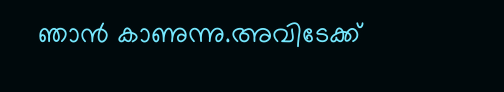ഞാന്‍ കാണുന്നു.അവിടേക്ക്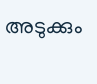അടുക്കും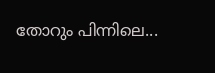തോറും പിന്നിലെ...